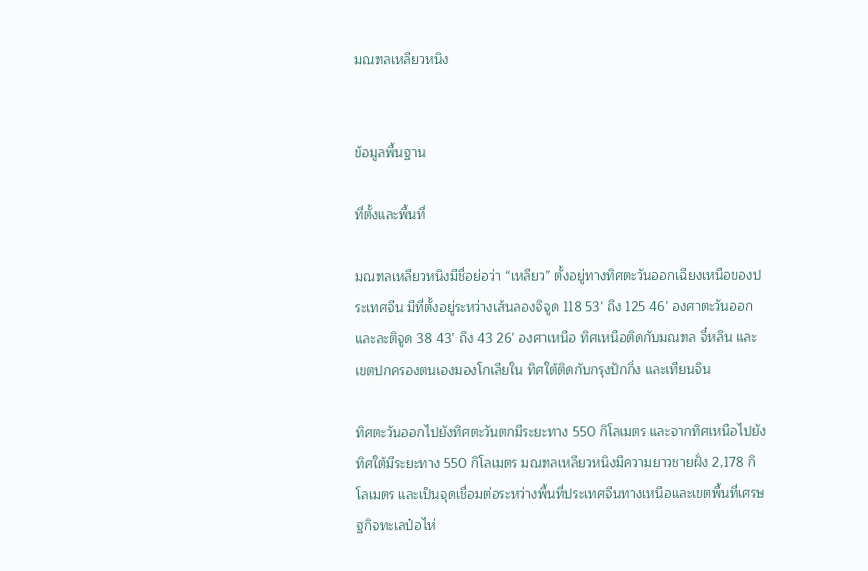มณฑลเหลียวหนิง


ข้อมูลพื้นฐาน

ที่ตั้งและพื้นที่

มณฑลเหลียวหนิงมีชื่อย่อว่า “เหลียว” ตั้งอยู่ทางทิศตะวันออกเฉียงเหนือของประเทศจีน มีที่ตั้งอยู่ระหว่างเส้นลองจิจูด 118 53’ ถึง 125 46’ องศาตะวันออก และละติจูด 38 43’ ถึง 43 26’ องศาเหนือ ทิศเหนือติดกับมณฑล จี๋หลิน และเขตปกครองตนเองมองโกเลียใน ทิศใต้ติดกับกรุงปักกิ่ง และเทียนจิน

ทิศตะวันออกไปยังทิศตะวันตกมีระยะทาง 550 กิโลเมตร และจากทิศเหนือไปยังทิศใต้มีระยะทาง 550 กิโลเมตร มณฑลเหลียวหนิงมีความยาวชายฝั่ง 2,178 กิโลเมตร และเป็นจุดเชื่อมต่อระหว่างพื้นที่ประเทศจีนทางเหนือและเขตพื้นที่เศรษฐกิจทะเลป๋อไห่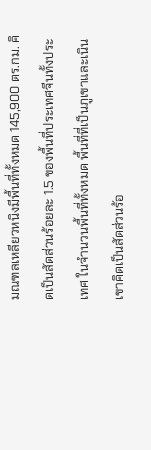มณฑลเหลียวหนิงมีพื้นที่ทั้งหมด 145,900 ตร.กม. คิดเป็นสัดส่วนร้อยละ 1.5 ของพื้นที่ประเทศจีนทั้งประเทศ ในจำนวนพื้นที่ทั้งหมด พื้นที่ที่เป็นภูเขาและเนินเขาคิดเป็นสัดส่วนร้อ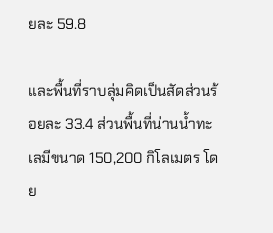ยละ 59.8

และพื้นที่ราบลุ่มคิดเป็นสัดส่วนร้อยละ 33.4 ส่วนพื้นที่น่านน้ำทะเลมีขนาด 150,200 กิโลเมตร โดย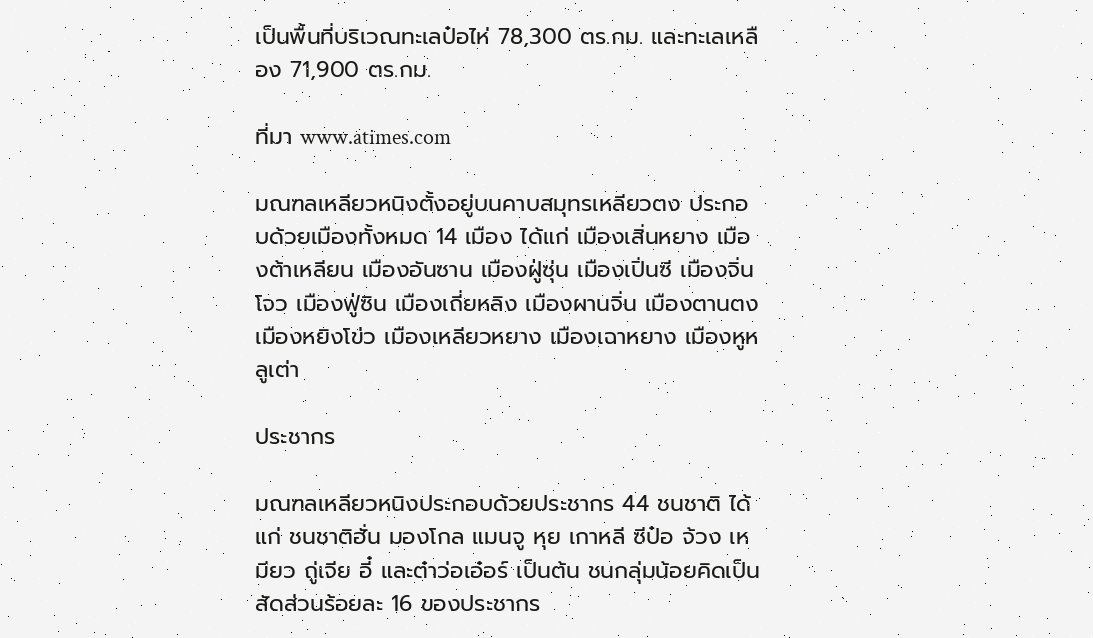เป็นพื้นที่บริเวณทะเลป๋อไห่ 78,300 ตร.กม. และทะเลเหลือง 71,900 ตร.กม.

ที่มา www.atimes.com

มณฑลเหลียวหนิงตั้งอยู่บนคาบสมุทรเหลียวตง ประกอบด้วยเมืองทั้งหมด 14 เมือง ได้แก่ เมืองเสิ่นหยาง เมืองต้าเหลียน เมืองอันซาน เมืองฝู่ซุ่น เมืองเปิ่นซี เมืองจิ่นโจว เมืองฟู่ซิน เมืองเถี่ยหลิง เมืองผานจิ่น เมืองตานตง เมืองหยิงโข่ว เมืองเหลียวหยาง เมืองเฉาหยาง เมืองหูหลูเต่า

ประชากร

มณฑลเหลียวหนิงประกอบด้วยประชากร 44 ชนชาติ ได้แก่ ชนชาติฮั่น มองโกล แมนจู หุย เกาหลี ซีป๋อ จ้วง เหมียว ถู่เจีย อี๋ และต๋าว่อเอ๋อร์ เป็นต้น ชนกลุ่มน้อยคิดเป็นสัดส่วนร้อยละ 16 ของประชากร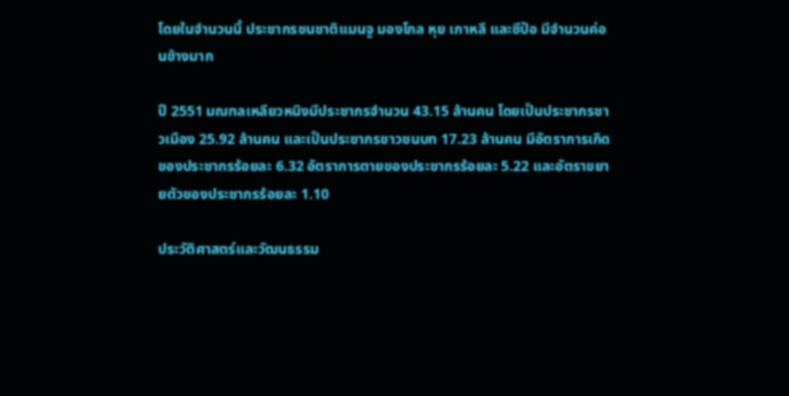โดยในจำนวนนี้ ประชากรชนชาติแมนจู มองโกล หุย เกาหลี และซีป๋อ มีจำนวนค่อนข้างมาก

ปี 2551 มณฑลเหลียวหนิงมีประชากรจำนวน 43.15 ล้านคน โดยเป็นประชากรชาวเมือง 25.92 ล้านคน และเป็นประชากรชาวชนบท 17.23 ล้านคน มีอัตราการเกิดของประชากรร้อยละ 6.32 อัตราการตายของประชากรร้อยละ 5.22 และอัตราขยายตัวของประชากรร้อยละ 1.10

ประวัติศาสตร์และวัฒนธรรม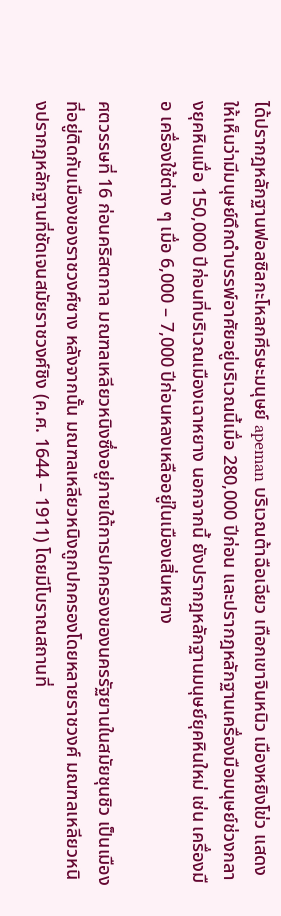ได้ปรากฎหลักฐานฟอลซิลกะโหลกศีรษะมนุษย์ apeman บริเวณต้าฉือเฉียว เทือกเขาจินหนิว เมืองหยิงโข่ว แสดงให้เห็นว่ามีมนุษย์ดึกดำบรรพ์อาศัยอยู่บริเวณนี้เมื่อ 280,000 ปีก่อน และปรากฎหลักฐานเครื่องมือมนุษย์ช่วงกลางยุคหินเมื่อ 150,000 ปีก่อนที่บริเวณเมืองเฉาหยาง นอกจากนี้ ยังปรากฎหลักฐานมนุษย์ยุคหินใหม่ เช่น เครื่องมือ เครื่องใช้ต่าง ๆ เมื่อ 6,000 – 7,000 ปีก่อนหลงเหลืออยู่ในเมืองเสิ่นหยาง

ศตวรรษที่ 16 ก่อนคริสตกาล มณฑลเหลียวหนิงซึ่งอยู่ภายใต้การปกครองของนครรัฐยานในสมัยชุนชิว เป็นเมืองที่อยู่ติดกับเมืองของราชวงศ์ซาง หลังจากนั้น มณฑลเหลียวหนิงถูกปกครองโดยหลายราชวงศ์ มณฑลเหลียวหนิงปรากฎหลักฐานที่ชัดเจนสมัยราชวงศ์ชิง (ค.ศ. 1644 – 1911) โดยมีโบราณสถานที่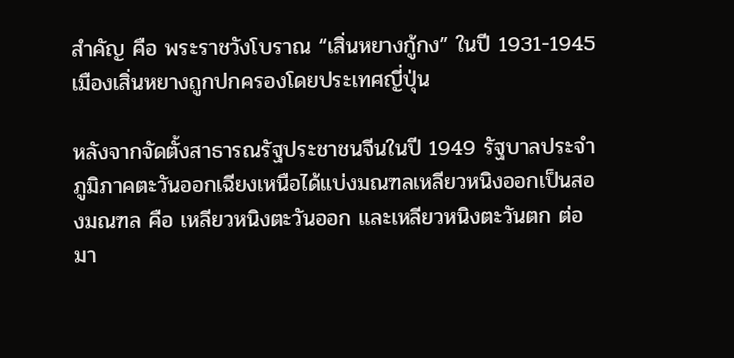สำคัญ คือ พระราชวังโบราณ “เสิ่นหยางกู้กง” ในปี 1931-1945 เมืองเสิ่นหยางถูกปกครองโดยประเทศญี่ปุ่น

หลังจากจัดตั้งสาธารณรัฐประชาชนจีนในปี 1949 รัฐบาลประจำภูมิภาคตะวันออกเฉียงเหนือได้แบ่งมณฑลเหลียวหนิงออกเป็นสองมณฑล คือ เหลียวหนิงตะวันออก และเหลียวหนิงตะวันตก ต่อมา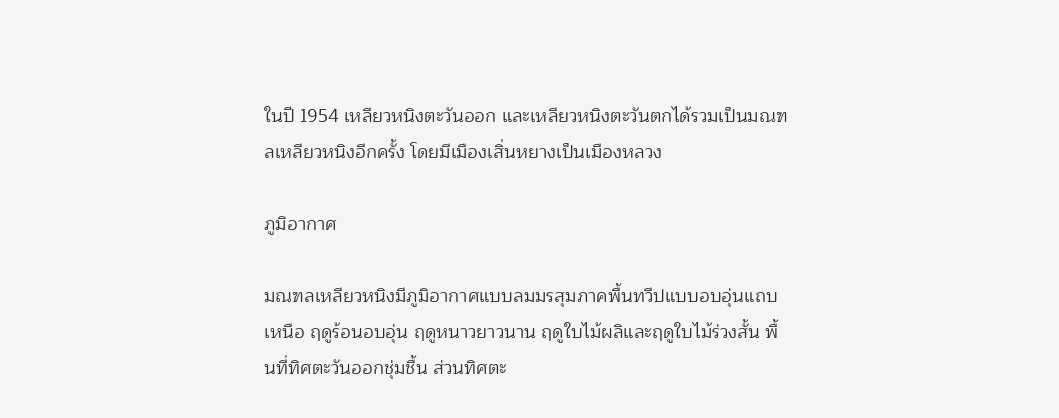ในปี 1954 เหลียวหนิงตะวันออก และเหลียวหนิงตะวันตกได้รวมเป็นมณฑลเหลียวหนิงอีกครั้ง โดยมีเมืองเสิ่นหยางเป็นเมืองหลวง

ภูมิอากาศ

มณฑลเหลียวหนิงมีภูมิอากาศแบบลมมรสุมภาคพื้นทวีปแบบอบอุ่นแถบเหนือ ฤดูร้อนอบอุ่น ฤดูหนาวยาวนาน ฤดูใบไม้ผลิและฤดูใบไม้ร่วงสั้น พื้นที่ทิศตะวันออกชุ่มชื้น ส่วนทิศตะ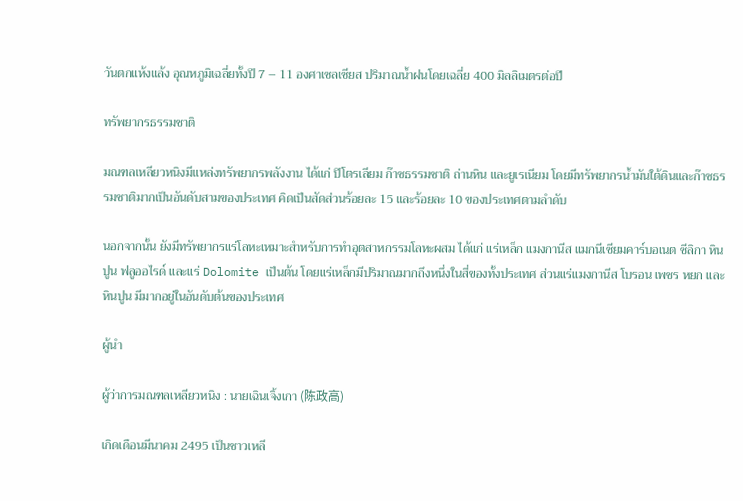วันตกแห้งแล้ง อุณหภูมิเฉลี่ยทั้งปี 7 – 11 องศาเซลเซียส ปริมาณน้ำฝนโดยเฉลี่ย 400 มิลลิเมตรต่อปี

ทรัพยากรธรรมชาติ

มณฑลเหลียวหนิงมีแหล่งทรัพยากรพลังงาน ได้แก่ ปิโตรเลียม ก๊าซธรรมชาติ ถ่านหิน และยูเรเนียม โดยมีทรัพยากรน้ำมันใต้ดินและก๊าซธรรมชาติมากเป็นอันดับสามของประเทศ คิดเป็นสัดส่วนร้อยละ 15 และร้อยละ 10 ของประเทศตามลำดับ

นอกจากนั้น ยังมีทรัพยากรแร่โลหะเหมาะสำหรับการทำอุตสาหกรรมโลหะผสม ได้แก่ แร่เหล็ก แมงกานีส แมกนีเซียมคาร์บอเนต ซีลิกา หินปูน ฟลูออไรด์ และแร่ Dolomite เป็นต้น โดยแร่เหล็กมีปริมาณมากถึงหนึ่งในสี่ของทั้งประเทศ ส่วนแร่แมงกานีส โบรอน เพชร หยก และหินปูน มีมากอยู่ในอันดับต้นของประเทศ

ผู้นำ

ผู้ว่าการมณฑลเหลียวหนิง : นายเฉินเจิ้งเกา (陈政高)

เกิดเดือนมีนาคม 2495 เป็นชาวเหลี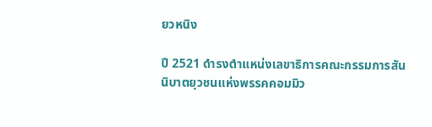ยวหนิง

ปี 2521 ดำรงตำแหน่งเลขาธิการคณะกรรมการสันนิบาตยุวชนแห่งพรรคคอมมิว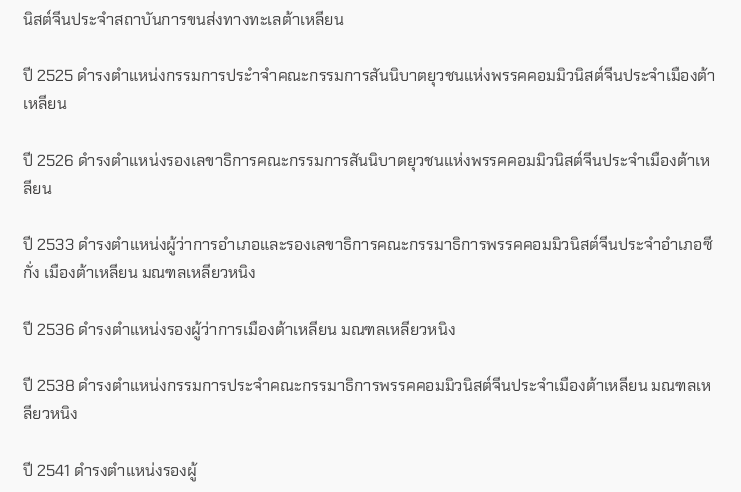นิสต์จีนประจำสถาบันการขนส่งทางทะเลต้าเหลียน

ปี 2525 ดำรงตำแหน่งกรรมการประำจำคณะกรรมการสันนิบาตยุวชนแห่งพรรคคอมมิวนิสต์จีนประจำเมืองต้าเหลียน

ปี 2526 ดำรงตำแหน่งรองเลขาธิการคณะกรรมการสันนิบาตยุวชนแห่งพรรคคอมมิวนิสต์จีนประจำเมืองต้าเหลียน

ปี 2533 ดำรงตำแหน่งผู้ว่าการอำเภอและรองเลขาธิการคณะกรรมาธิการพรรคคอมมิวนิสต์จีนประจำอำเภอซีกั่ง เมืองต้าเหลียน มณฑลเหลียวหนิง

ปี 2536 ดำรงตำแหน่งรองผู้ว่าการเมืองต้าเหลียน มณฑลเหลียวหนิง

ปี 2538 ดำรงตำแหน่งกรรมการประจำคณะกรรมาธิการพรรคคอมมิวนิสต์จีนประจำเมืองต้าเหลียน มณฑลเหลียวหนิง

ปี 2541 ดำรงตำแหน่งรองผู้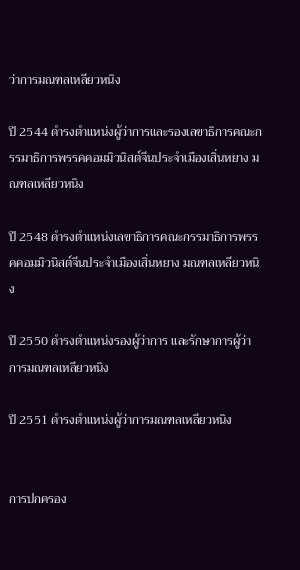ว่าการมณฑลเหลียวหนิง

ปี 2544 ดำรงตำแหน่งผู้ว่าการและรองเลขาธิการคณะกรรมาธิการพรรคคอมมิวนิสต์จีนประจำเมืองเสิ่นหยาง มณฑลเหลียวหนิง

ปี 2548 ดำรงตำแหน่งเลขาธิการคณะกรรมาธิการพรรคคอมมิวนิสต์จีนประจำเมืองเสิ่นหยาง มณฑลเหลียวหนิง

ปี 2550 ดำรงตำแหน่งรองผู้ว่าการ และรักษาการผู้ว่าการมณฑลเหลียวหนิง

ปี 2551 ดำรงตำแหน่งผู้ว่าการมณฑลเหลียวหนิง


การปกครอง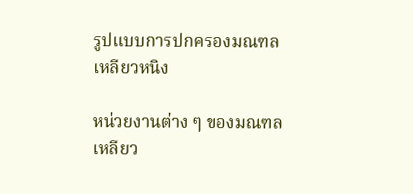รูปแบบการปกครองมณฑลเหลียวหนิง

หน่วยงานต่าง ๆ ของมณฑลเหลียว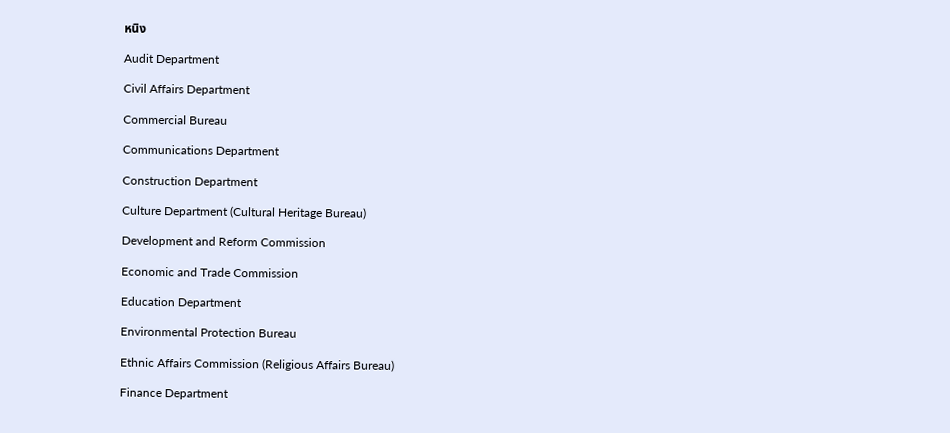หนิง

Audit Department

Civil Affairs Department

Commercial Bureau

Communications Department

Construction Department

Culture Department (Cultural Heritage Bureau)

Development and Reform Commission

Economic and Trade Commission

Education Department

Environmental Protection Bureau

Ethnic Affairs Commission (Religious Affairs Bureau)

Finance Department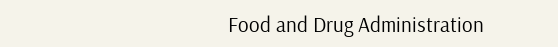Food and Drug Administration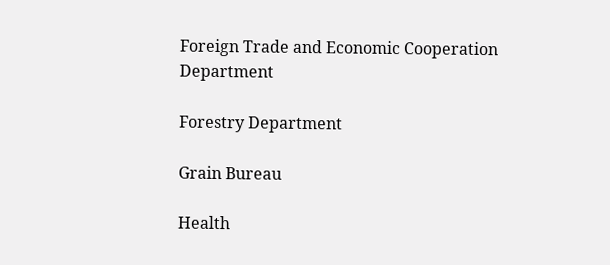Foreign Trade and Economic Cooperation Department

Forestry Department

Grain Bureau

Health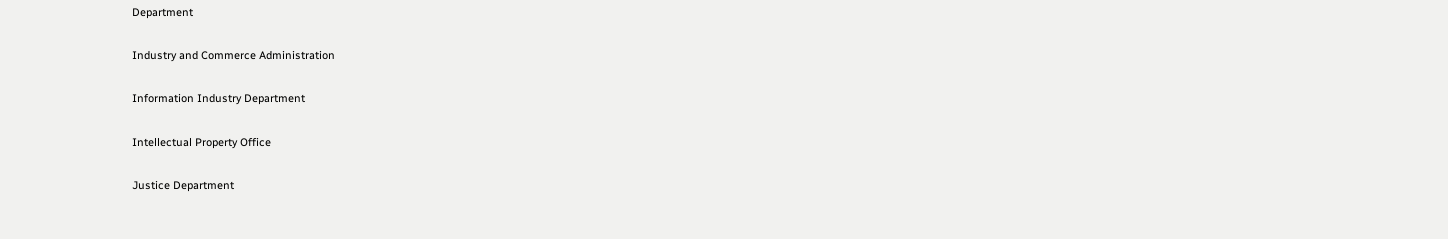Department

Industry and Commerce Administration

Information Industry Department

Intellectual Property Office

Justice Department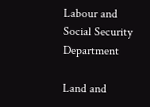Labour and Social Security Department

Land and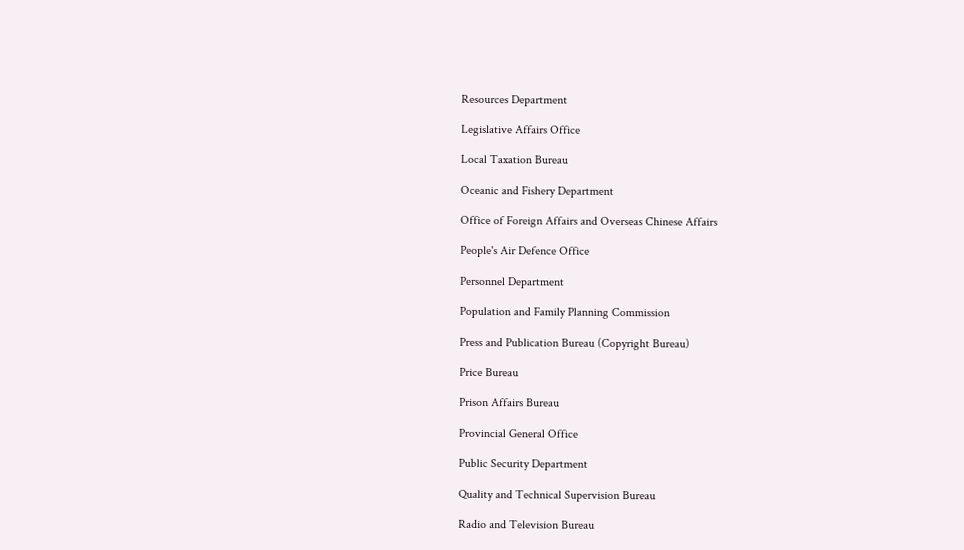Resources Department

Legislative Affairs Office

Local Taxation Bureau

Oceanic and Fishery Department

Office of Foreign Affairs and Overseas Chinese Affairs

People's Air Defence Office

Personnel Department

Population and Family Planning Commission

Press and Publication Bureau (Copyright Bureau)

Price Bureau

Prison Affairs Bureau

Provincial General Office

Public Security Department

Quality and Technical Supervision Bureau

Radio and Television Bureau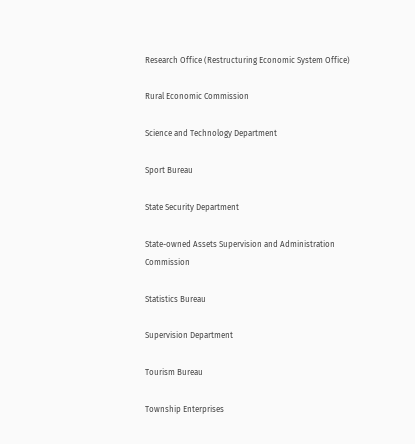Research Office (Restructuring Economic System Office)

Rural Economic Commission

Science and Technology Department

Sport Bureau

State Security Department

State-owned Assets Supervision and Administration Commission

Statistics Bureau

Supervision Department

Tourism Bureau

Township Enterprises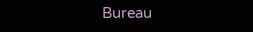Bureau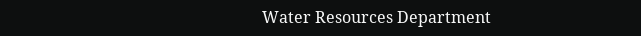Water Resources Department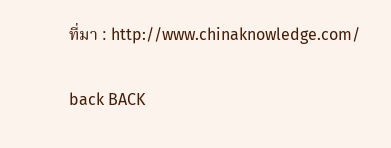ที่มา : http://www.chinaknowledge.com/

back BACK